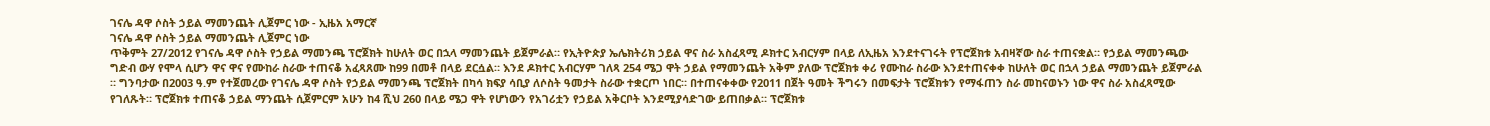ገናሌ ዳዋ ሶስት ኃይል ማመንጨት ሊጀምር ነው - ኢዜአ አማርኛ
ገናሌ ዳዋ ሶስት ኃይል ማመንጨት ሊጀምር ነው
ጥቅምት 27/2012 የገናሌ ዳዋ ሶስት የኃይል ማመንጫ ፕሮጀክት ከሁለት ወር በኋላ ማመንጨት ይጀምራል። የኢትዮጵያ ኤሌክትሪክ ኃይል ዋና ስራ አስፈጻሚ ዶክተር አብርሃም በላይ ለኢዜአ እንደተናገሩት የፕሮጀክቱ አብዛኛው ስራ ተጠናቋል። የኃይል ማመንጫው ግድብ ውሃ የሞላ ሲሆን ዋና ዋና የሙከራ ስራው ተጠናቆ አፈጻጸሙ ከ99 በመቶ በላይ ደርሷል። እንደ ዶክተር አብርሃም ገለጻ 254 ሜጋ ዋት ኃይል የማመንጨት አቅም ያለው ፕሮጀክቱ ቀሪ የሙከራ ስራው እንደተጠናቀቀ ከሁለት ወር በኋላ ኃይል ማመንጨት ይጀምራል ። ግንባታው በ2003 ዓ.ም የተጀመረው የገናሌ ዳዋ ሶስት የኃይል ማመንጫ ፕሮጀክት በካሳ ክፍያ ሳቢያ ለሶስት ዓመታት ስራው ተቋርጦ ነበር። በተጠናቀቀው የ2011 በጀት ዓመት ችግሩን በመፍታት ፕሮጀክቱን የማፋጠን ስራ መከናወኑን ነው ዋና ስራ አስፈጻሚው የገለጹት። ፕሮጀክቱ ተጠናቆ ኃይል ማንጨት ሲጀምርም አሁን ከ4 ሺህ 260 በላይ ሜጋ ዋት የሆነውን የአገሪቷን የኃይል አቅርቦት እንደሚያሳድገው ይጠበቃል። ፕሮጀክቱ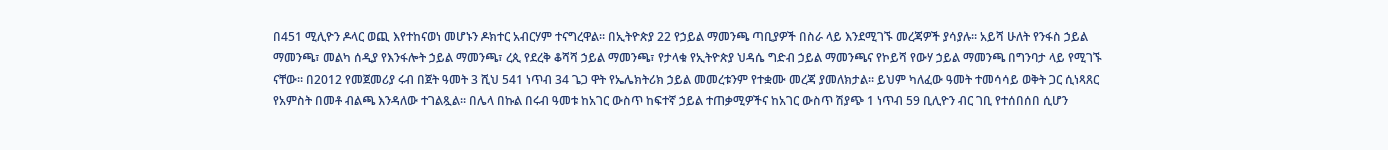በ451 ሚሊዮን ዶላር ወጪ እየተከናወነ መሆኑን ዶክተር አብርሃም ተናግረዋል። በኢትዮጵያ 22 የኃይል ማመንጫ ጣቢያዎች በስራ ላይ እንደሚገኙ መረጃዎች ያሳያሉ። አይሻ ሁለት የንፋስ ኃይል ማመንጫ፣ መልካ ሰዲያ የእንፋሎት ኃይል ማመንጫ፣ ረጲ የደረቅ ቆሻሻ ኃይል ማመንጫ፣ የታላቁ የኢትዮጵያ ህዳሴ ግድብ ኃይል ማመንጫና የኮይሻ የውሃ ኃይል ማመንጫ በግንባታ ላይ የሚገኙ ናቸው። በ2012 የመጀመሪያ ሩብ በጀት ዓመት 3 ሺህ 541 ነጥብ 34 ጌጋ ዋት የኤሌክትሪክ ኃይል መመረቱንም የተቋሙ መረጃ ያመለክታል። ይህም ካለፈው ዓመት ተመሳሳይ ወቅት ጋር ሲነጻጸር የአምስት በመቶ ብልጫ እንዳለው ተገልጿል። በሌላ በኩል በሩብ ዓመቱ ከአገር ውስጥ ከፍተኛ ኃይል ተጠቃሚዎችና ከአገር ውስጥ ሽያጭ 1 ነጥብ 59 ቢሊዮን ብር ገቢ የተሰበሰበ ሲሆን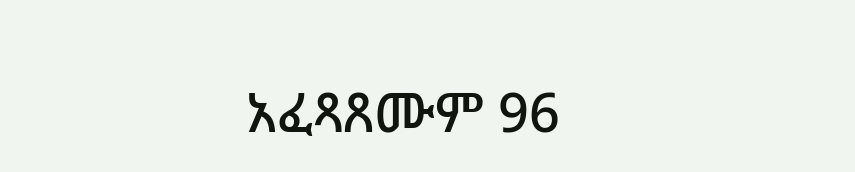አፈጻጸሙም 96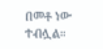በመቶ ነው ተብሏል።